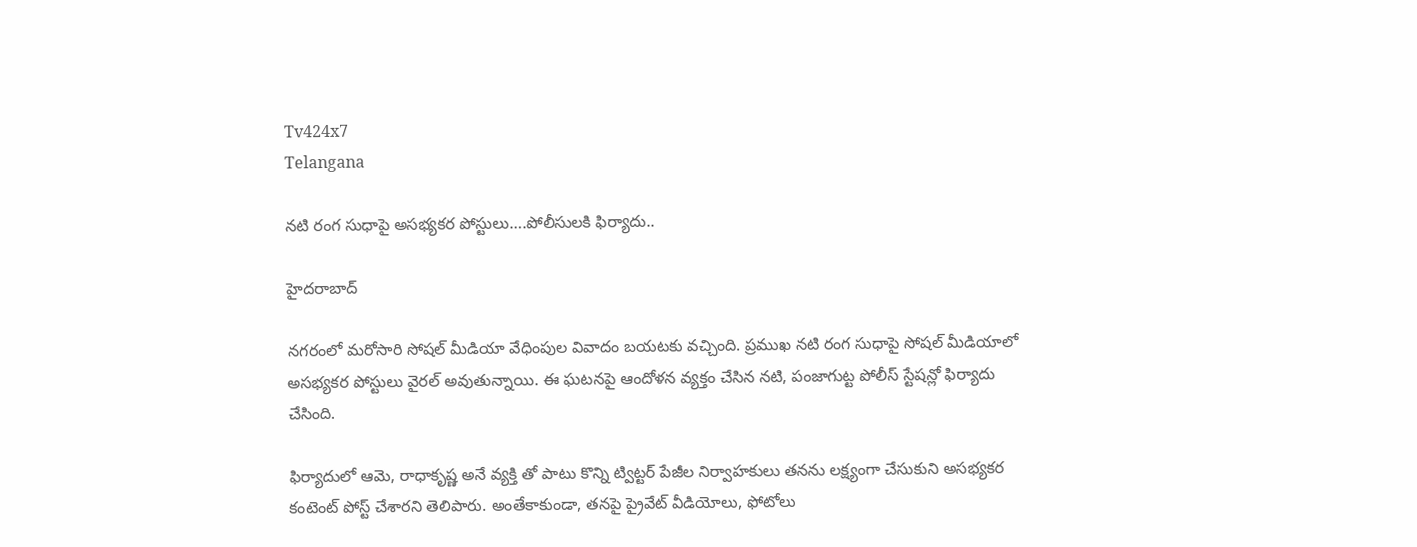Tv424x7
Telangana

నటి రంగ సుధాపై అసభ్యకర పోస్టులు….పోలీసులకి ఫిర్యాదు..

హైదరాబాద్

నగరంలో మరోసారి సోషల్ మీడియా వేధింపుల వివాదం బయటకు వచ్చింది. ప్రముఖ నటి రంగ సుధాపై సోషల్ మీడియాలో అసభ్యకర పోస్టులు వైరల్ అవుతున్నాయి. ఈ ఘటనపై ఆందోళన వ్యక్తం చేసిన నటి, పంజాగుట్ట పోలీస్ స్టేషన్లో ఫిర్యాదు చేసింది.

ఫిర్యాదులో ఆమె, రాధాకృష్ణ అనే వ్యక్తి తో పాటు కొన్ని ట్విట్టర్ పేజీల నిర్వాహకులు తనను లక్ష్యంగా చేసుకుని అసభ్యకర కంటెంట్ పోస్ట్ చేశారని తెలిపారు. అంతేకాకుండా, తనపై ప్రైవేట్ వీడియోలు, ఫోటోలు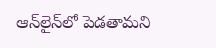ఆన్‌లైన్‌లో పెడతామని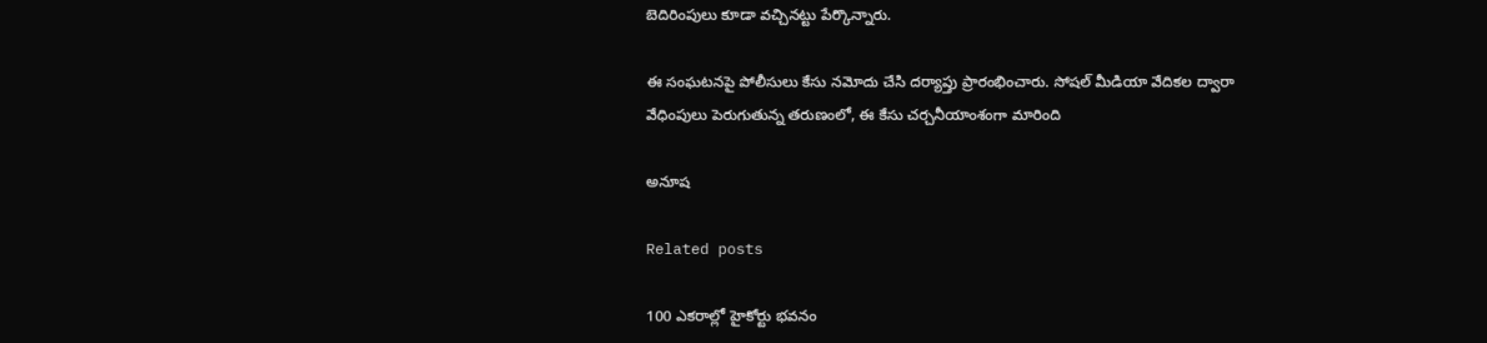బెదిరింపులు కూడా వచ్చినట్టు పేర్కొన్నారు.

ఈ సంఘటనపై పోలీసులు కేసు నమోదు చేసి దర్యాప్తు ప్రారంభించారు. సోషల్ మీడియా వేదికల ద్వారా వేధింపులు పెరుగుతున్న తరుణంలో, ఈ కేసు చర్చనీయాంశంగా మారింది

అనూష

Related posts

100 ఎకరాల్లో హైకోర్టు భవనం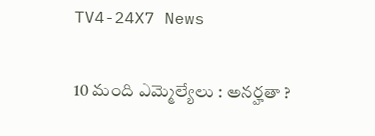TV4-24X7 News

10 మంది ఎమ్మెల్యేలు : అనర్హతా ?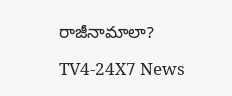రాజీనామాలా?

TV4-24X7 News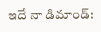ఇదే నా డిమాండ్: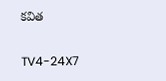కవిత

TV4-24X7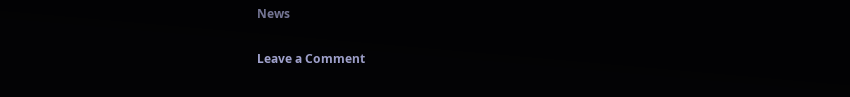News

Leave a Comment